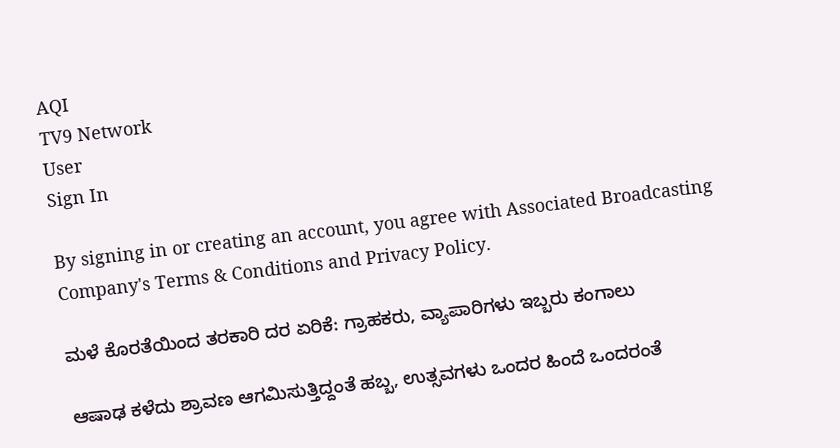AQI
TV9 Network
User
Sign In

By signing in or creating an account, you agree with Associated Broadcasting Company's Terms & Conditions and Privacy Policy.

ಮಳೆ ಕೊರತೆಯಿಂದ ತರಕಾರಿ ದರ ಏರಿಕೆ: ಗ್ರಾಹಕರು, ವ್ಯಾಪಾರಿಗಳು ಇಬ್ಬರು ಕಂಗಾಲು

ಆಷಾಢ ಕಳೆದು ಶ್ರಾವಣ ಆಗಮಿಸುತ್ತಿದ್ದಂತೆ ಹಬ್ಬ, ಉತ್ಸವಗಳು ಒಂದರ ಹಿಂದೆ ಒಂದರಂತೆ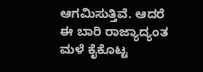ಆಗಮಿಸುತ್ತಿವೆ. ಆದರೆ ಈ ಬಾರಿ ರಾಜ್ಯಾದ್ಯಂತ ಮಳೆ ಕೈಕೊಟ್ಟ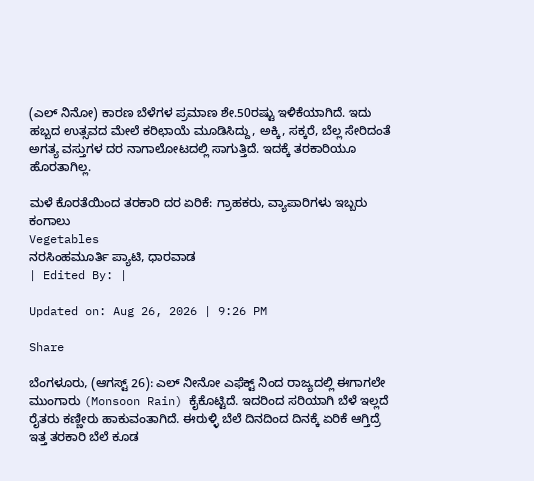(ಎಲ್‌ ನಿನೋ) ಕಾರಣ ಬೆಳೆಗಳ ಪ್ರಮಾಣ ಶೇ.50ರಷ್ಟು ಇಳಿಕೆಯಾಗಿದೆ. ಇದು ಹಬ್ಬದ ಉತ್ಸವದ ಮೇಲೆ ಕರಿಛಾಯೆ ಮೂಡಿಸಿದ್ದು, ಅಕ್ಕಿ, ಸಕ್ಕರೆ, ಬೆಲ್ಲ ಸೇರಿದಂತೆ ಅಗತ್ಯ ವಸ್ತುಗಳ ದರ ನಾಗಾಲೋಟದಲ್ಲಿ ಸಾಗುತ್ತಿದೆ. ಇದಕ್ಕೆ ತರಕಾರಿಯೂ ಹೊರತಾಗಿಲ್ಲ.

ಮಳೆ ಕೊರತೆಯಿಂದ ತರಕಾರಿ ದರ ಏರಿಕೆ: ಗ್ರಾಹಕರು, ವ್ಯಾಪಾರಿಗಳು ಇಬ್ಬರು ಕಂಗಾಲು
Vegetables
ನರಸಿಂಹಮೂರ್ತಿ ಪ್ಯಾಟಿ, ಧಾರವಾಡ
| Edited By: |

Updated on: Aug 26, 2026 | 9:26 PM

Share

ಬೆಂಗಳೂರು, (ಆಗಸ್ಟ್ 26): ಎಲ್ ನೀನೋ ಎಫೆಕ್ಟ್ ನಿಂದ ರಾಜ್ಯದಲ್ಲಿ ಈಗಾಗಲೇ ಮುಂಗಾರು (Monsoon Rain) ಕೈಕೊಟ್ಟಿದೆ. ಇದರಿಂದ ಸರಿಯಾಗಿ ಬೆಳೆ ಇಲ್ಲದೆ ರೈತರು ಕಣ್ಣೀರು ಹಾಕುವಂತಾಗಿದೆ. ಈರುಳ್ಳಿ ಬೆಲೆ ದಿನದಿಂದ ದಿನಕ್ಕೆ ಏರಿಕೆ ಆಗ್ತಿದ್ರೆ ಇತ್ತ ತರಕಾರಿ ಬೆಲೆ ಕೂಡ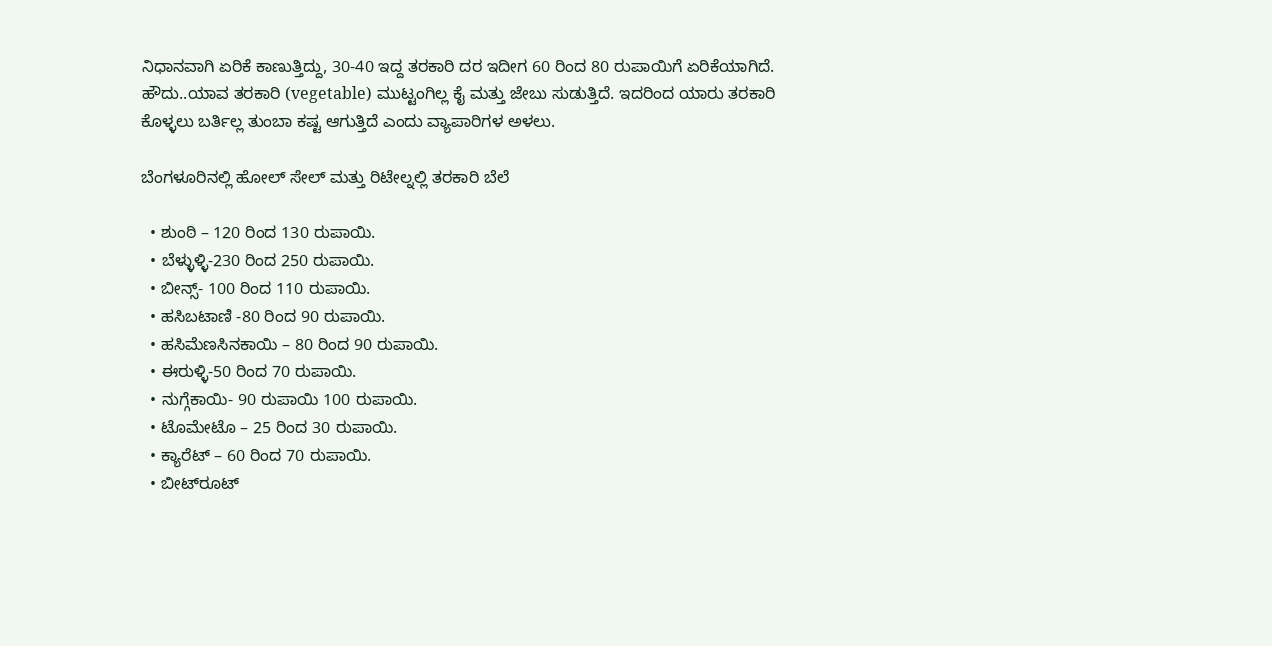ನಿಧಾನವಾಗಿ ಏರಿಕೆ ಕಾಣುತ್ತಿದ್ದು, 30-40 ಇದ್ದ ತರಕಾರಿ ದರ ಇದೀಗ 60 ರಿಂದ 80 ರುಪಾಯಿಗೆ ಏರಿಕೆಯಾಗಿದೆ. ಹೌದು..ಯಾವ ತರಕಾರಿ (vegetable) ಮುಟ್ಟಂಗಿಲ್ಲ ಕೈ ಮತ್ತು ಜೇಬು ಸುಡುತ್ತಿದೆ. ಇದರಿಂದ ಯಾರು ತರಕಾರಿ ಕೊಳ್ಳಲು ಬರ್ತಿಲ್ಲ ತುಂಬಾ ‌ಕಷ್ಟ ಆಗುತ್ತಿದೆ ಎಂದು ವ್ಯಾಪಾರಿಗಳ ಅಳಲು.

ಬೆಂಗಳೂರಿನಲ್ಲಿ ಹೋಲ್ ಸೇಲ್ ಮತ್ತು ರಿಟೇಲ್ನಲ್ಲಿ ತರಕಾರಿ ಬೆಲೆ

  • ಶುಂಠಿ – 120 ರಿಂದ 130 ರುಪಾಯಿ.
  • ಬೆಳ್ಳುಳ್ಳಿ-230 ರಿಂದ 250 ರುಪಾಯಿ.
  • ಬೀನ್ಸ್- 100 ರಿಂದ 110 ರುಪಾಯಿ.
  • ಹಸಿಬಟಾಣಿ -80 ರಿಂದ 90 ರುಪಾಯಿ.
  • ಹಸಿಮೆಣಸಿನಕಾಯಿ – 80 ರಿಂದ 90 ರುಪಾಯಿ.
  • ಈರುಳ್ಳಿ-50 ರಿಂದ 70 ರುಪಾಯಿ.
  • ನುಗ್ಗೆಕಾಯಿ- 90 ರುಪಾಯಿ 100 ರುಪಾಯಿ.
  • ಟೊಮೇಟೊ – 25 ರಿಂದ 30 ರುಪಾಯಿ.
  • ಕ್ಯಾರೆಟ್ – 60 ರಿಂದ 70 ರುಪಾಯಿ.
  • ಬೀಟ್‌ರೂಟ್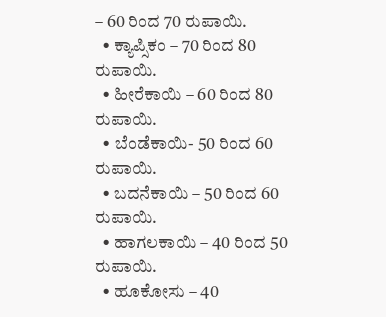– 60 ರಿಂದ 70 ರುಪಾಯಿ.
  • ಕ್ಯಾಪ್ಸಿಕಂ – 70 ರಿಂದ 80 ರುಪಾಯಿ.
  • ಹೀರೆಕಾಯಿ – 60 ರಿಂದ 80 ರುಪಾಯಿ.
  • ಬೆಂಡೆಕಾಯಿ- 50 ರಿಂದ 60 ರುಪಾಯಿ.
  • ಬದನೆಕಾಯಿ – 50 ರಿಂದ 60 ರುಪಾಯಿ.
  • ಹಾಗಲಕಾಯಿ – 40 ರಿಂದ 50 ರುಪಾಯಿ.
  • ಹೂಕೋಸು – 40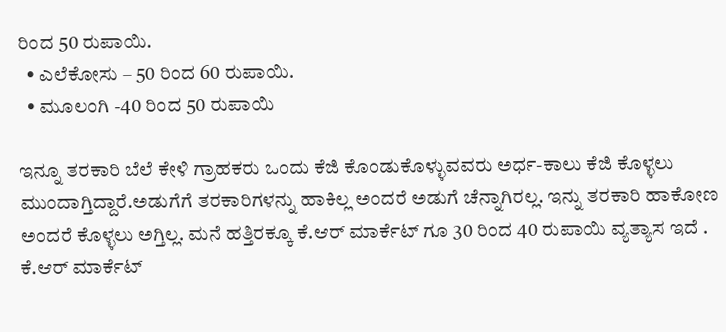ರಿಂದ 50 ರುಪಾಯಿ.
  • ಎಲೆಕೋಸು – 50 ರಿಂದ 60 ರುಪಾಯಿ.
  • ಮೂಲಂಗಿ -40 ರಿಂದ 50 ರುಪಾಯಿ

ಇನ್ನೂ ತರಕಾರಿ ಬೆಲೆ ಕೇಳಿ ಗ್ರಾಹಕರು ಒಂದು ಕೆಜಿ ಕೊಂಡುಕೊಳ್ಳುವವರು ಅರ್ಧ-ಕಾಲು ಕೆಜಿ ಕೊಳ್ಳಲು ಮುಂದಾಗ್ತಿದ್ದಾರೆ.ಅಡುಗೆಗೆ ತರಕಾರಿಗಳನ್ನು ಹಾಕಿಲ್ಲ ಅಂದರೆ ಅಡುಗೆ ಚೆನ್ನಾಗಿರಲ್ಲ. ಇನ್ನು ತರಕಾರಿ ಹಾಕೋಣ ಅಂದರೆ ಕೊಳ್ಳಲು ಅಗ್ತಿಲ್ಲ. ಮನೆ ಹತ್ತಿರಕ್ಕೂ ಕೆ.ಆರ್ ಮಾರ್ಕೆಟ್ ಗೂ 30 ರಿಂದ 40 ರುಪಾಯಿ ವ್ಯತ್ಯಾಸ ಇದೆ . ಕೆ.ಆರ್ ಮಾರ್ಕೆಟ್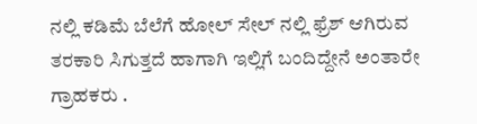ನಲ್ಲಿ ಕಡಿಮೆ ಬೆಲೆಗೆ ಹೋಲ್ ಸೇಲ್ ನಲ್ಲಿ ಫ್ರೆಶ್ ಆಗಿರುವ ತರಕಾರಿ ಸಿಗುತ್ತದೆ ಹಾಗಾಗಿ ಇಲ್ಲಿಗೆ ಬಂದಿದ್ದೇನೆ ಅಂತಾರೇ ಗ್ರಾಹಕರು .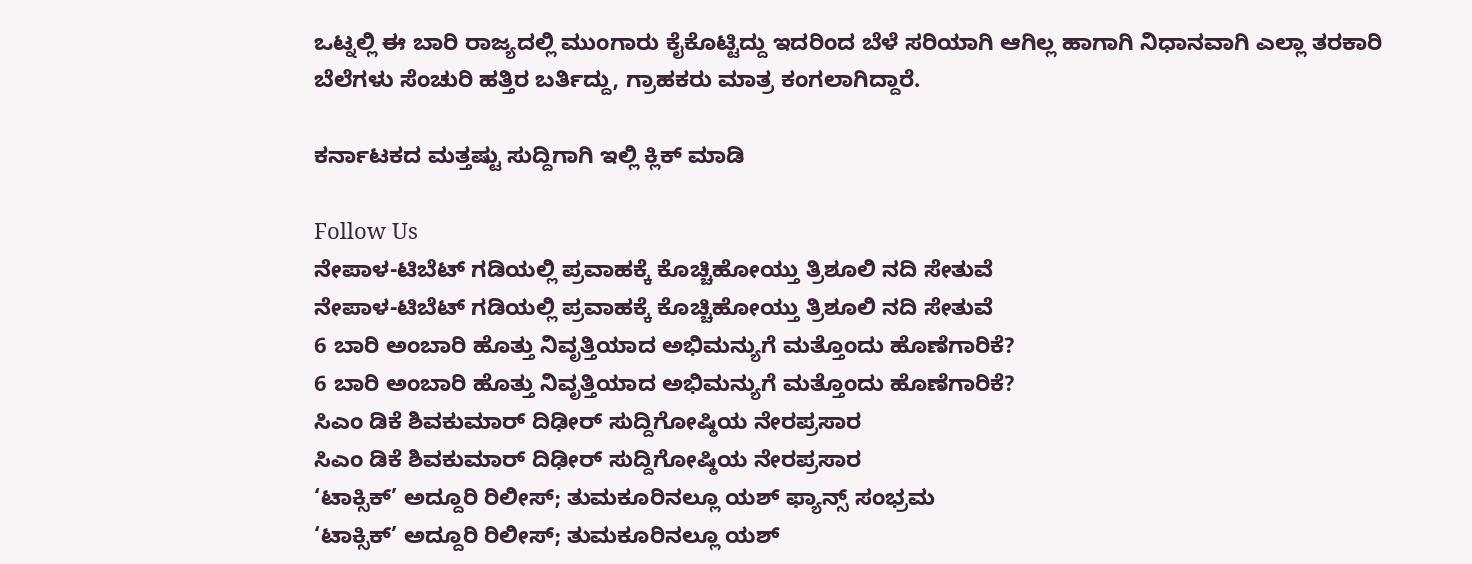ಒಟ್ನಲ್ಲಿ ಈ ಬಾರಿ ರಾಜ್ಯದಲ್ಲಿ ಮುಂಗಾರು ಕೈಕೊಟ್ಟಿದ್ದು ಇದರಿಂದ ಬೆಳೆ ಸರಿಯಾಗಿ ಆಗಿಲ್ಲ ಹಾಗಾಗಿ ನಿಧಾನವಾಗಿ ಎಲ್ಲಾ ತರಕಾರಿ ಬೆಲೆಗಳು ಸೆಂಚುರಿ ಹತ್ತಿರ ಬರ್ತಿದ್ದು, ಗ್ರಾಹಕರು ಮಾತ್ರ ಕಂಗಲಾಗಿದ್ದಾರೆ.

ಕರ್ನಾಟಕದ ಮತ್ತಷ್ಟು ಸುದ್ದಿಗಾಗಿ ಇಲ್ಲಿ ಕ್ಲಿಕ್ ಮಾಡಿ

Follow Us
ನೇಪಾಳ-ಟಿಬೆಟ್ ಗಡಿಯಲ್ಲಿ ಪ್ರವಾಹಕ್ಕೆ ಕೊಚ್ಚಿಹೋಯ್ತು ತ್ರಿಶೂಲಿ ನದಿ ಸೇತುವೆ
ನೇಪಾಳ-ಟಿಬೆಟ್ ಗಡಿಯಲ್ಲಿ ಪ್ರವಾಹಕ್ಕೆ ಕೊಚ್ಚಿಹೋಯ್ತು ತ್ರಿಶೂಲಿ ನದಿ ಸೇತುವೆ
6 ಬಾರಿ ಅಂಬಾರಿ ಹೊತ್ತು ನಿವೃತ್ತಿಯಾದ ಅಭಿಮನ್ಯುಗೆ ಮತ್ತೊಂದು ಹೊಣೆಗಾರಿಕೆ?
6 ಬಾರಿ ಅಂಬಾರಿ ಹೊತ್ತು ನಿವೃತ್ತಿಯಾದ ಅಭಿಮನ್ಯುಗೆ ಮತ್ತೊಂದು ಹೊಣೆಗಾರಿಕೆ?
ಸಿಎಂ ಡಿಕೆ ಶಿವಕುಮಾರ್ ದಿಢೀರ್ ಸುದ್ದಿಗೋಷ್ಠಿಯ ನೇರಪ್ರಸಾರ
ಸಿಎಂ ಡಿಕೆ ಶಿವಕುಮಾರ್ ದಿಢೀರ್ ಸುದ್ದಿಗೋಷ್ಠಿಯ ನೇರಪ್ರಸಾರ
‘ಟಾಕ್ಸಿಕ್’ ಅದ್ದೂರಿ ರಿಲೀಸ್; ತುಮಕೂರಿನಲ್ಲೂ ಯಶ್ ಫ್ಯಾನ್ಸ್ ಸಂಭ್ರಮ
‘ಟಾಕ್ಸಿಕ್’ ಅದ್ದೂರಿ ರಿಲೀಸ್; ತುಮಕೂರಿನಲ್ಲೂ ಯಶ್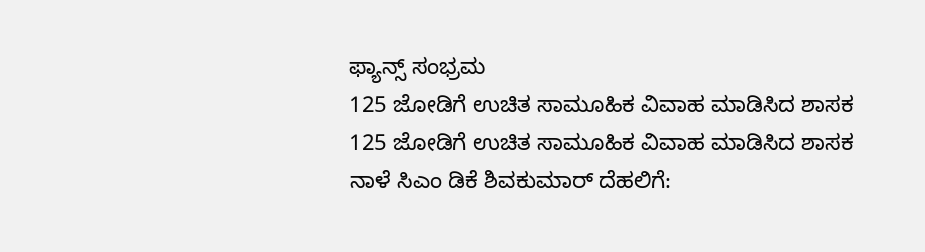ಫ್ಯಾನ್ಸ್ ಸಂಭ್ರಮ
125 ಜೋಡಿಗೆ ಉಚಿತ ಸಾಮೂಹಿಕ ವಿವಾಹ ಮಾಡಿಸಿದ ಶಾಸಕ
125 ಜೋಡಿಗೆ ಉಚಿತ ಸಾಮೂಹಿಕ ವಿವಾಹ ಮಾಡಿಸಿದ ಶಾಸಕ
ನಾಳೆ ಸಿಎಂ ಡಿಕೆ ಶಿವಕುಮಾರ್ ದೆಹಲಿಗೆ: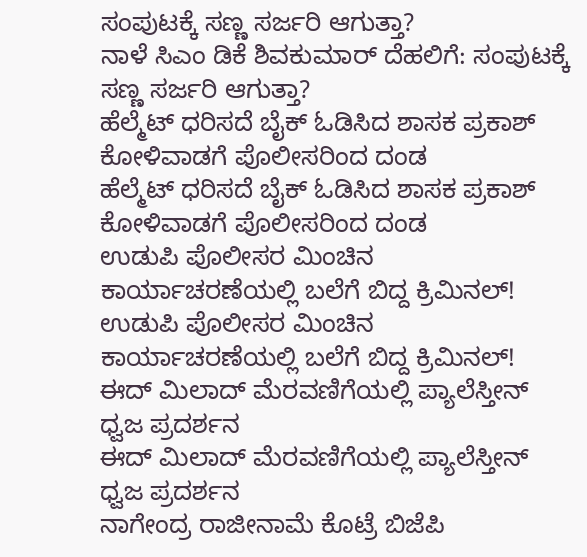ಸಂಪುಟಕ್ಕೆ ಸಣ್ಣ ಸರ್ಜರಿ ಆಗುತ್ತಾ?
ನಾಳೆ ಸಿಎಂ ಡಿಕೆ ಶಿವಕುಮಾರ್ ದೆಹಲಿಗೆ: ಸಂಪುಟಕ್ಕೆ ಸಣ್ಣ ಸರ್ಜರಿ ಆಗುತ್ತಾ?
ಹೆಲ್ಮೆಟ್ ಧರಿಸದೆ ಬೈಕ್ ಓಡಿಸಿದ ಶಾಸಕ ಪ್ರಕಾಶ್ ಕೋಳಿವಾಡಗೆ ಪೊಲೀಸರಿಂದ ದಂಡ
ಹೆಲ್ಮೆಟ್ ಧರಿಸದೆ ಬೈಕ್ ಓಡಿಸಿದ ಶಾಸಕ ಪ್ರಕಾಶ್ ಕೋಳಿವಾಡಗೆ ಪೊಲೀಸರಿಂದ ದಂಡ
ಉಡುಪಿ ಪೊಲೀಸರ ಮಿಂಚಿನ ಕಾರ್ಯಾಚರಣೆಯಲ್ಲಿ ಬಲೆಗೆ ಬಿದ್ದ ಕ್ರಿಮಿನಲ್!
ಉಡುಪಿ ಪೊಲೀಸರ ಮಿಂಚಿನ ಕಾರ್ಯಾಚರಣೆಯಲ್ಲಿ ಬಲೆಗೆ ಬಿದ್ದ ಕ್ರಿಮಿನಲ್!
ಈದ್ ಮಿಲಾದ್ ಮೆರವಣಿಗೆಯಲ್ಲಿ ಪ್ಯಾಲೆಸ್ತೀನ್ ಧ್ವಜ ಪ್ರದರ್ಶನ
ಈದ್ ಮಿಲಾದ್ ಮೆರವಣಿಗೆಯಲ್ಲಿ ಪ್ಯಾಲೆಸ್ತೀನ್ ಧ್ವಜ ಪ್ರದರ್ಶನ
ನಾಗೇಂದ್ರ ರಾಜೀನಾಮೆ ಕೊಟ್ರೆ ಬಿಜೆಪಿ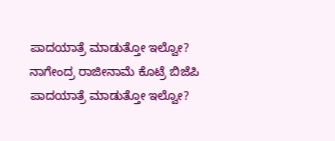ಪಾದಯಾತ್ರೆ ಮಾಡುತ್ತೋ ಇಲ್ವೋ?
ನಾಗೇಂದ್ರ ರಾಜೀನಾಮೆ ಕೊಟ್ರೆ ಬಿಜೆಪಿ ಪಾದಯಾತ್ರೆ ಮಾಡುತ್ತೋ ಇಲ್ವೋ?